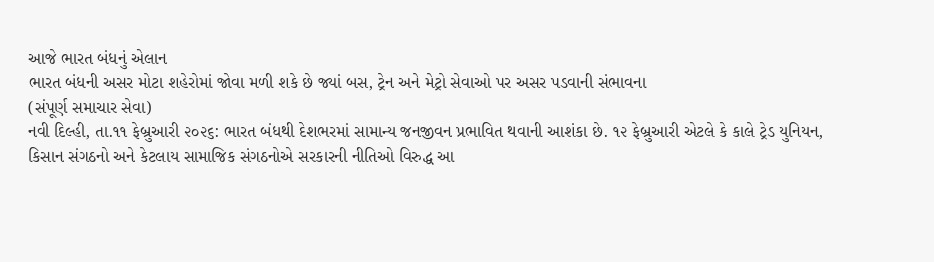આજે ભારત બંધનું એલાન
ભારત બંધની અસર મોટા શહેરોમાં જોવા મળી શકે છે જ્યાં બસ, ટ્રેન અને મેટ્રો સેવાઓ પર અસર પડવાની સંભાવના
(સંપૂર્ણ સમાચાર સેવા)
નવી દિલ્હી, તા.૧૧ ફેબ્રુઆરી ૨૦૨૬: ભારત બંધથી દેશભરમાં સામાન્ય જનજીવન પ્રભાવિત થવાની આશંકા છે. ૧૨ ફેબ્રુઆરી એટલે કે કાલે ટ્રેડ યુનિયન, કિસાન સંગઠનો અને કેટલાય સામાજિક સંગઠનોએ સરકારની નીતિઓ વિરુદ્ધ આ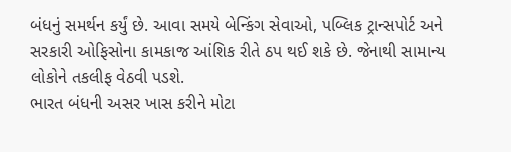બંધનું સમર્થન કર્યું છે. આવા સમયે બેન્કિંગ સેવાઓ, પબ્લિક ટ્રાન્સપોર્ટ અને સરકારી ઓફિસોના કામકાજ આંશિક રીતે ઠપ થઈ શકે છે. જેનાથી સામાન્ય લોકોને તકલીફ વેઠવી પડશે.
ભારત બંધની અસર ખાસ કરીને મોટા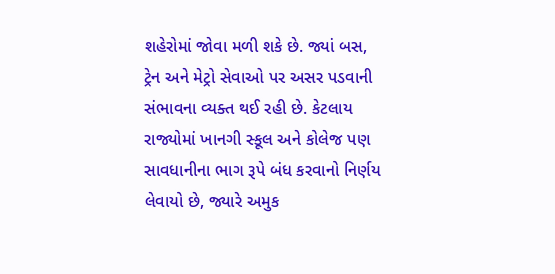શહેરોમાં જોવા મળી શકે છે. જ્યાં બસ, ટ્રેન અને મેટ્રો સેવાઓ પર અસર પડવાની સંભાવના વ્યક્ત થઈ રહી છે. કેટલાય રાજ્યોમાં ખાનગી સ્કૂલ અને કોલેજ પણ સાવધાનીના ભાગ રૂપે બંધ કરવાનો નિર્ણય લેવાયો છે, જ્યારે અમુક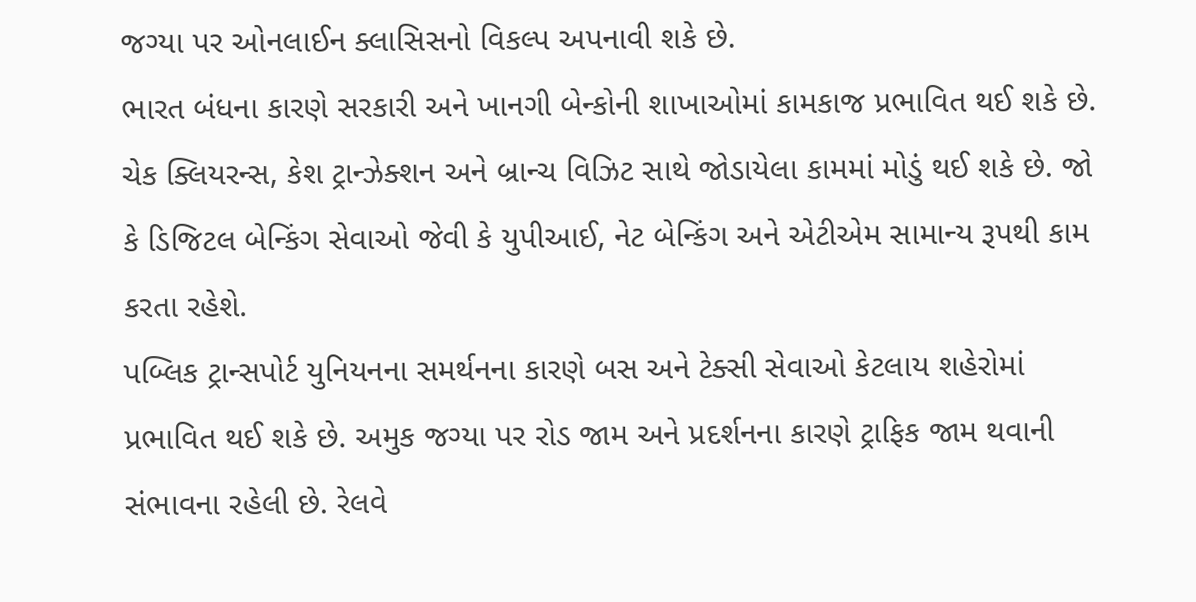જગ્યા પર ઓનલાઈન ક્લાસિસનો વિકલ્પ અપનાવી શકે છે.
ભારત બંધના કારણે સરકારી અને ખાનગી બેન્કોની શાખાઓમાં કામકાજ પ્રભાવિત થઈ શકે છે. ચેક ક્લિયરન્સ, કેશ ટ્રાન્ઝેક્શન અને બ્રાન્ચ વિઝિટ સાથે જોડાયેલા કામમાં મોડું થઈ શકે છે. જો કે ડિજિટલ બેન્કિંગ સેવાઓ જેવી કે યુપીઆઈ, નેટ બેન્કિંગ અને એટીએમ સામાન્ય રૂપથી કામ કરતા રહેશે.
પબ્લિક ટ્રાન્સપોર્ટ યુનિયનના સમર્થનના કારણે બસ અને ટેક્સી સેવાઓ કેટલાય શહેરોમાં પ્રભાવિત થઈ શકે છે. અમુક જગ્યા પર રોડ જામ અને પ્રદર્શનના કારણે ટ્રાફિક જામ થવાની સંભાવના રહેલી છે. રેલવે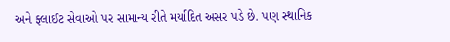અને ફ્લાઈટ સેવાઓ પર સામાન્ય રીતે મર્યાદિત અસર પડે છે. પણ સ્થાનિક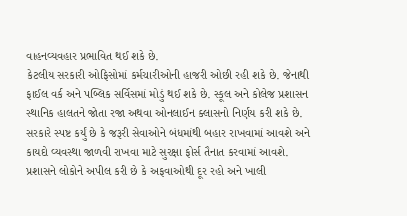વાહનવ્યવહાર પ્રભાવિત થઈ શકે છે.
કેટલીય સરકારી ઓફિસોમાં કર્મચારીઓની હાજરી ઓછી રહી શકે છે. જેનાથી ફાઈલ વર્ક અને પબ્લિક સર્વિસમાં મોડું થઈ શકે છે. સ્કૂલ અને કોલેજ પ્રશાસન સ્થાનિક હાલતને જોતા રજા અથવા ઓનલાઈન ક્લાસનો નિર્ણય કરી શકે છે.
સરકારે સ્પષ્ટ કર્યું છે કે જરૂરી સેવાઓને બંધમાંથી બહાર રાખવામાં આવશે અને કાયદો વ્યવસ્થા જાળવી રાખવા માટે સુરક્ષા ફોર્સ તૈનાત કરવામાં આવશે. પ્રશાસને લોકોને અપીલ કરી છે કે અફવાઓથી દૂર રહો અને ખાલી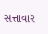સત્તાવાર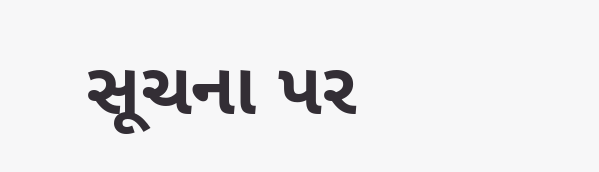સૂચના પર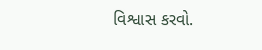વિશ્વાસ કરવો.